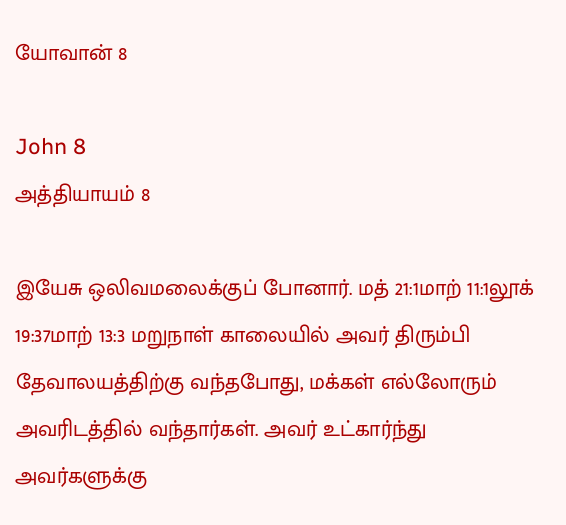யோவான் 8

John 8
அத்தியாயம் 8

இயேசு ஒலிவமலைக்குப் போனார். மத் 21:1மாற் 11:1லூக் 19:37மாற் 13:3 மறுநாள் காலையில் அவர் திரும்பி தேவாலயத்திற்கு வந்தபோது, மக்கள் எல்லோரும் அவரிடத்தில் வந்தார்கள். அவர் உட்கார்ந்து அவர்களுக்கு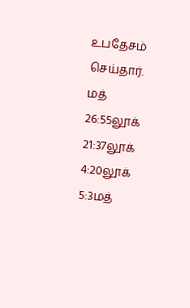உபதேசம் செய்தார். மத் 26:55லூக் 21:37லூக் 4:20லூக் 5:3மத்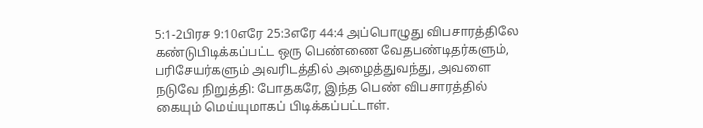5:1-2பிரச 9:10எரே 25:3எரே 44:4 அப்பொழுது விபசாரத்திலே கண்டுபிடிக்கப்பட்ட ஒரு பெண்ணை வேதபண்டிதர்களும், பரிசேயர்களும் அவரிடத்தில் அழைத்துவந்து, அவளை நடுவே நிறுத்தி: போதகரே, இந்த பெண் விபசாரத்தில் கையும் மெய்யுமாகப் பிடிக்கப்பட்டாள்.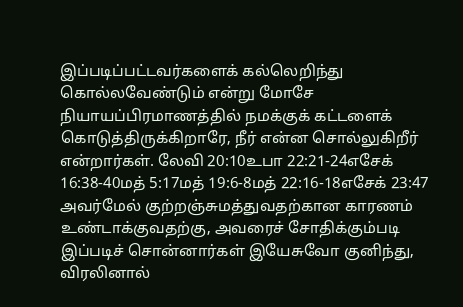இப்படிப்பட்டவர்களைக் கல்லெறிந்து கொல்லவேண்டும் என்று மோசே நியாயப்பிரமாணத்தில் நமக்குக் கட்டளைக் கொடுத்திருக்கிறாரே, நீர் என்ன சொல்லுகிறீர் என்றார்கள். லேவி 20:10உபா 22:21-24எசேக் 16:38-40மத் 5:17மத் 19:6-8மத் 22:16-18எசேக் 23:47 அவர்மேல் குற்றஞ்சுமத்துவதற்கான காரணம் உண்டாக்குவதற்கு, அவரைச் சோதிக்கும்படி இப்படிச் சொன்னார்கள் இயேசுவோ குனிந்து, விரலினால்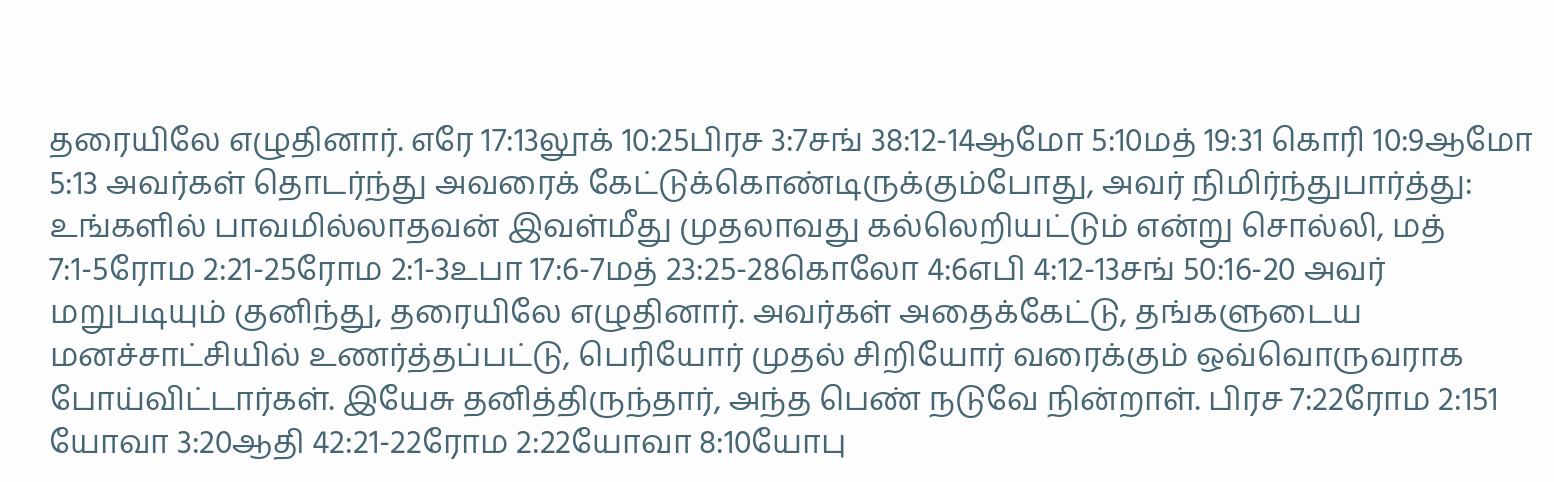தரையிலே எழுதினார். எரே 17:13லூக் 10:25பிரச 3:7சங் 38:12-14ஆமோ 5:10மத் 19:31 கொரி 10:9ஆமோ 5:13 அவர்கள் தொடர்ந்து அவரைக் கேட்டுக்கொண்டிருக்கும்போது, அவர் நிமிர்ந்துபார்த்து: உங்களில் பாவமில்லாதவன் இவள்மீது முதலாவது கல்லெறியட்டும் என்று சொல்லி, மத் 7:1-5ரோம 2:21-25ரோம 2:1-3உபா 17:6-7மத் 23:25-28கொலோ 4:6எபி 4:12-13சங் 50:16-20 அவர் மறுபடியும் குனிந்து, தரையிலே எழுதினார். அவர்கள் அதைக்கேட்டு, தங்களுடைய மனச்சாட்சியில் உணர்த்தப்பட்டு, பெரியோர் முதல் சிறியோர் வரைக்கும் ஒவ்வொருவராக போய்விட்டார்கள். இயேசு தனித்திருந்தார், அந்த பெண் நடுவே நின்றாள். பிரச 7:22ரோம 2:151 யோவா 3:20ஆதி 42:21-22ரோம 2:22யோவா 8:10யோபு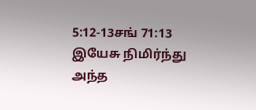5:12-13சங் 71:13 இயேசு நிமிர்ந்து அந்த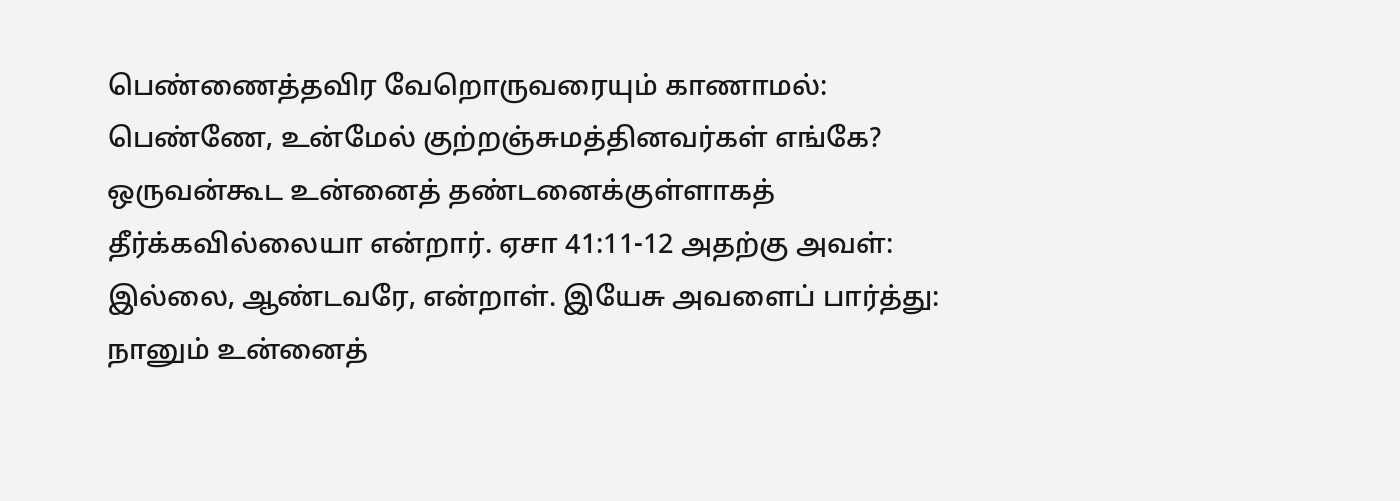பெண்ணைத்தவிர வேறொருவரையும் காணாமல்: பெண்ணே, உன்மேல் குற்றஞ்சுமத்தினவர்கள் எங்கே? ஒருவன்கூட உன்னைத் தண்டனைக்குள்ளாகத் தீர்க்கவில்லையா என்றார். ஏசா 41:11-12 அதற்கு அவள்: இல்லை, ஆண்டவரே, என்றாள். இயேசு அவளைப் பார்த்து: நானும் உன்னைத்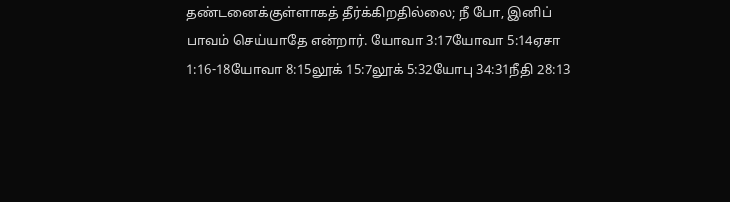தண்டனைக்குள்ளாகத் தீர்க்கிறதில்லை; நீ போ, இனிப் பாவம் செய்யாதே என்றார். யோவா 3:17யோவா 5:14ஏசா 1:16-18யோவா 8:15லூக் 15:7லூக் 5:32யோபு 34:31நீதி 28:13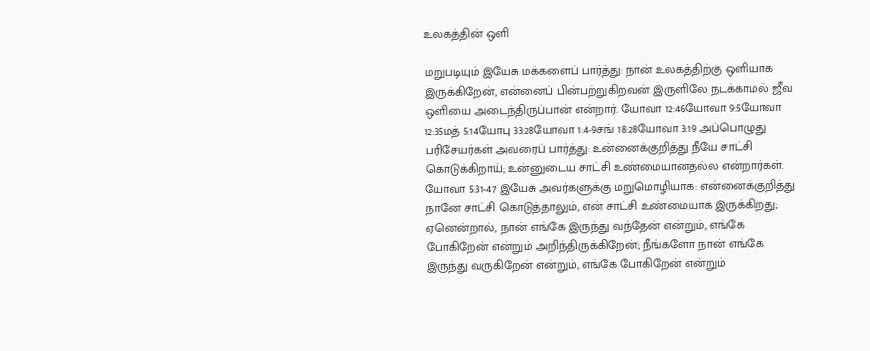உலகத்தின் ஒளி

மறுபடியும் இயேசு மக்களைப் பார்த்து: நான் உலகத்திற்கு ஒளியாக இருக்கிறேன், என்னைப் பின்பற்றுகிறவன் இருளிலே நடக்காமல் ஜீவ ஒளியை அடைந்திருப்பான் என்றார். யோவா 12:46யோவா 9:5யோவா 12:35மத் 5:14யோபு 33:28யோவா 1:4-9சங் 18:28யோவா 3:19 அப்பொழுது பரிசேயர்கள் அவரைப் பார்த்து: உன்னைக்குறித்து நீயே சாட்சி கொடுக்கிறாய்; உன்னுடைய சாட்சி உண்மையானதல்ல என்றார்கள். யோவா 5:31-47 இயேசு அவர்களுக்கு மறுமொழியாக: என்னைக்குறித்து நானே சாட்சி கொடுத்தாலும், என் சாட்சி உண்மையாக இருக்கிறது; ஏனென்றால், நான் எங்கே இருந்து வந்தேன் என்றும், எங்கே போகிறேன் என்றும் அறிந்திருக்கிறேன்; நீங்களோ நான் எங்கே இருந்து வருகிறேன் என்றும், எங்கே போகிறேன் என்றும்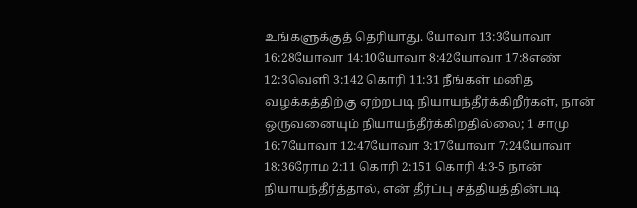உங்களுக்குத் தெரியாது. யோவா 13:3யோவா 16:28யோவா 14:10யோவா 8:42யோவா 17:8எண் 12:3வெளி 3:142 கொரி 11:31 நீங்கள் மனித வழக்கத்திற்கு ஏற்றபடி நியாயந்தீர்க்கிறீர்கள், நான் ஒருவனையும் நியாயந்தீர்க்கிறதில்லை; 1 சாமு 16:7யோவா 12:47யோவா 3:17யோவா 7:24யோவா 18:36ரோம 2:11 கொரி 2:151 கொரி 4:3-5 நான் நியாயந்தீர்த்தால், என் தீர்ப்பு சத்தியத்தின்படி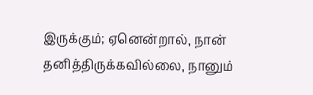இருக்கும்; ஏனென்றால், நான் தனித்திருக்கவில்லை, நானும்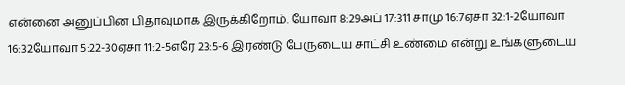என்னை அனுப்பின பிதாவுமாக இருக்கிறோம். யோவா 8:29அப் 17:311 சாமு 16:7ஏசா 32:1-2யோவா 16:32யோவா 5:22-30ஏசா 11:2-5எரே 23:5-6 இரண்டு பேருடைய சாட்சி உண்மை என்று உங்களுடைய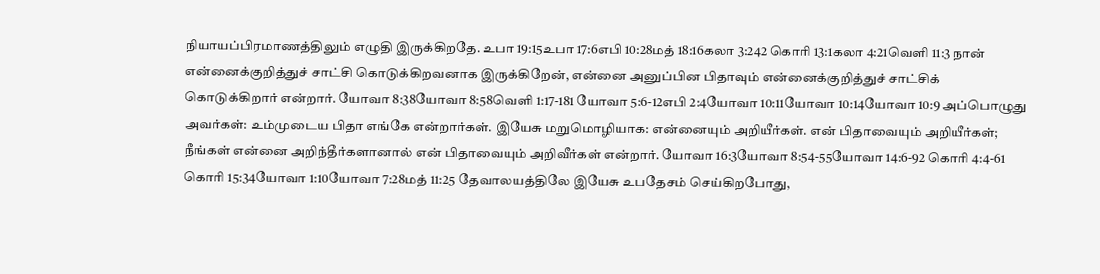நியாயப்பிரமாணத்திலும் எழுதி இருக்கிறதே. உபா 19:15உபா 17:6எபி 10:28மத் 18:16கலா 3:242 கொரி 13:1கலா 4:21வெளி 11:3 நான் என்னைக்குறித்துச் சாட்சி கொடுக்கிறவனாக இருக்கிறேன், என்னை அனுப்பின பிதாவும் என்னைக்குறித்துச் சாட்சிக் கொடுக்கிறார் என்றார். யோவா 8:38யோவா 8:58வெளி 1:17-181 யோவா 5:6-12எபி 2:4யோவா 10:11யோவா 10:14யோவா 10:9 அப்பொழுது அவர்கள்: உம்முடைய பிதா எங்கே என்றார்கள். இயேசு மறுமொழியாக: என்னையும் அறியீர்கள். என் பிதாவையும் அறியீர்கள்; நீங்கள் என்னை அறிந்தீர்களானால் என் பிதாவையும் அறிவீர்கள் என்றார். யோவா 16:3யோவா 8:54-55யோவா 14:6-92 கொரி 4:4-61 கொரி 15:34யோவா 1:10யோவா 7:28மத் 11:25 தேவாலயத்திலே இயேசு உபதேசம் செய்கிறபோது,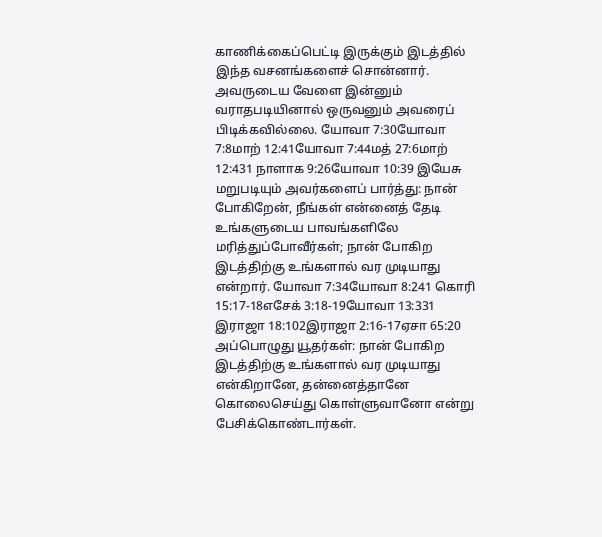காணிக்கைப்பெட்டி இருக்கும் இடத்தில் இந்த வசனங்களைச் சொன்னார். அவருடைய வேளை இன்னும் வராதபடியினால் ஒருவனும் அவரைப் பிடிக்கவில்லை. யோவா 7:30யோவா 7:8மாற் 12:41யோவா 7:44மத் 27:6மாற் 12:431 நாளாக 9:26யோவா 10:39 இயேசு மறுபடியும் அவர்களைப் பார்த்து: நான் போகிறேன், நீங்கள் என்னைத் தேடி உங்களுடைய பாவங்களிலே மரித்துப்போவீர்கள்; நான் போகிற இடத்திற்கு உங்களால் வர முடியாது என்றார். யோவா 7:34யோவா 8:241 கொரி 15:17-18எசேக் 3:18-19யோவா 13:331 இராஜா 18:102இராஜா 2:16-17ஏசா 65:20 அப்பொழுது யூதர்கள்: நான் போகிற இடத்திற்கு உங்களால் வர முடியாது என்கிறானே, தன்னைத்தானே கொலைசெய்து கொள்ளுவானோ என்று பேசிக்கொண்டார்கள்.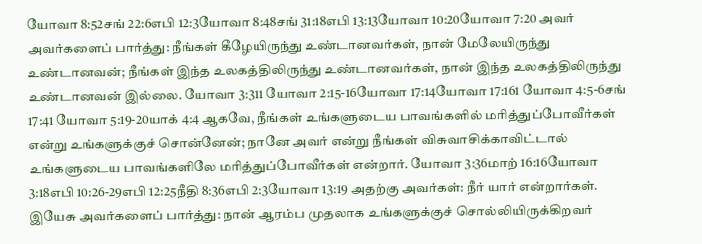யோவா 8:52சங் 22:6எபி 12:3யோவா 8:48சங் 31:18எபி 13:13யோவா 10:20யோவா 7:20 அவர் அவர்களைப் பார்த்து: நீங்கள் கீழேயிருந்து உண்டானவர்கள், நான் மேலேயிருந்து உண்டானவன்; நீங்கள் இந்த உலகத்திலிருந்து உண்டானவர்கள், நான் இந்த உலகத்திலிருந்து உண்டானவன் இல்லை. யோவா 3:311 யோவா 2:15-16யோவா 17:14யோவா 17:161 யோவா 4:5-6சங் 17:41 யோவா 5:19-20யாக் 4:4 ஆகவே, நீங்கள் உங்களுடைய பாவங்களில் மரித்துப்போவீர்கள் என்று உங்களுக்குச் சொன்னேன்; நானே அவர் என்று நீங்கள் விசுவாசிக்காவிட்டால் உங்களுடைய பாவங்களிலே மரித்துப்போவீர்கள் என்றார். யோவா 3:36மாற் 16:16யோவா 3:18எபி 10:26-29எபி 12:25நீதி 8:36எபி 2:3யோவா 13:19 அதற்கு அவர்கள்: நீர் யார் என்றார்கள். இயேசு அவர்களைப் பார்த்து: நான் ஆரம்ப முதலாக உங்களுக்குச் சொல்லியிருக்கிறவர்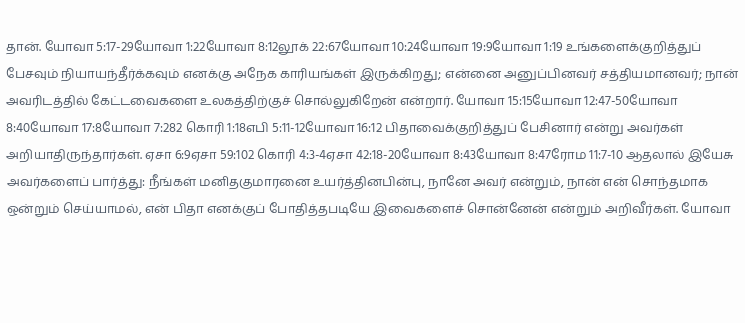தான். யோவா 5:17-29யோவா 1:22யோவா 8:12லூக் 22:67யோவா 10:24யோவா 19:9யோவா 1:19 உங்களைக்குறித்துப் பேசவும் நியாயந்தீர்க்கவும் எனக்கு அநேக காரியங்கள் இருக்கிறது; என்னை அனுப்பினவர் சத்தியமானவர்; நான் அவரிடத்தில் கேட்டவைகளை உலகத்திற்குச் சொல்லுகிறேன் என்றார். யோவா 15:15யோவா 12:47-50யோவா 8:40யோவா 17:8யோவா 7:282 கொரி 1:18எபி 5:11-12யோவா 16:12 பிதாவைக்குறித்துப் பேசினார் என்று அவர்கள் அறியாதிருந்தார்கள். ஏசா 6:9ஏசா 59:102 கொரி 4:3-4ஏசா 42:18-20யோவா 8:43யோவா 8:47ரோம 11:7-10 ஆதலால் இயேசு அவர்களைப் பார்த்து: நீங்கள் மனிதகுமாரனை உயர்த்தினபின்பு, நானே அவர் என்றும், நான் என் சொந்தமாக ஒன்றும் செய்யாமல், என் பிதா எனக்குப் போதித்தபடியே இவைகளைச் சொன்னேன் என்றும் அறிவீர்கள். யோவா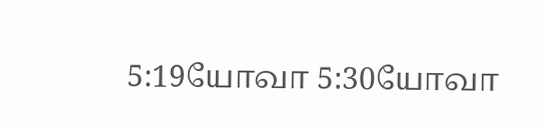5:19யோவா 5:30யோவா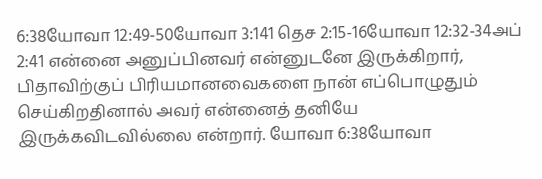6:38யோவா 12:49-50யோவா 3:141 தெச 2:15-16யோவா 12:32-34அப் 2:41 என்னை அனுப்பினவர் என்னுடனே இருக்கிறார், பிதாவிற்குப் பிரியமானவைகளை நான் எப்பொழுதும் செய்கிறதினால் அவர் என்னைத் தனியே இருக்கவிடவில்லை என்றார். யோவா 6:38யோவா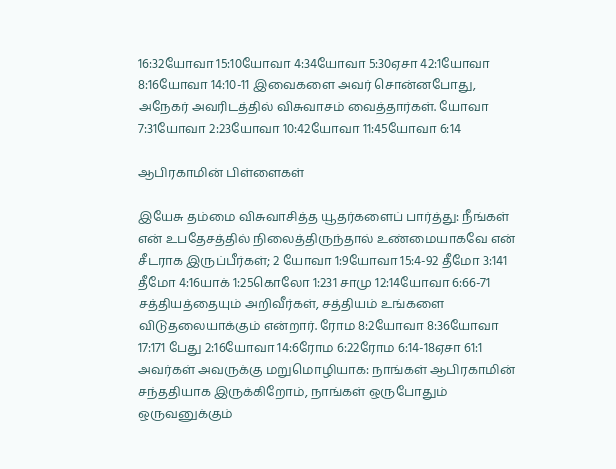16:32யோவா 15:10யோவா 4:34யோவா 5:30ஏசா 42:1யோவா 8:16யோவா 14:10-11 இவைகளை அவர் சொன்னபோது, அநேகர் அவரிடத்தில் விசுவாசம் வைத்தார்கள். யோவா 7:31யோவா 2:23யோவா 10:42யோவா 11:45யோவா 6:14

ஆபிரகாமின் பிள்ளைகள்

இயேசு தம்மை விசுவாசித்த யூதர்களைப் பார்த்து: நீங்கள் என் உபதேசத்தில் நிலைத்திருந்தால் உண்மையாகவே என் சீடராக இருப்பீர்கள்; 2 யோவா 1:9யோவா 15:4-92 தீமோ 3:141 தீமோ 4:16யாக் 1:25கொலோ 1:231 சாமு 12:14யோவா 6:66-71 சத்தியத்தையும் அறிவீர்கள், சத்தியம் உங்களை விடுதலையாக்கும் என்றார். ரோம 8:2யோவா 8:36யோவா 17:171 பேது 2:16யோவா 14:6ரோம 6:22ரோம 6:14-18ஏசா 61:1 அவர்கள் அவருக்கு மறுமொழியாக: நாங்கள் ஆபிரகாமின் சந்ததியாக இருக்கிறோம், நாங்கள் ஒருபோதும் ஒருவனுக்கும்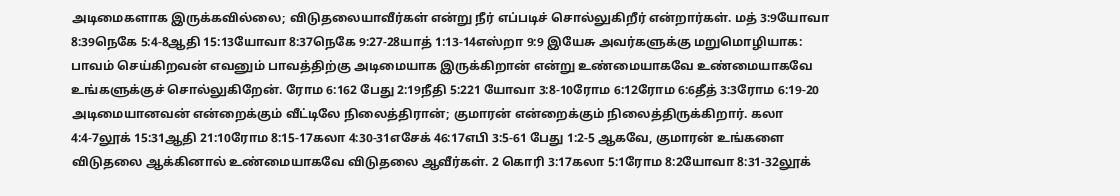அடிமைகளாக இருக்கவில்லை; விடுதலையாவீர்கள் என்று நீர் எப்படிச் சொல்லுகிறீர் என்றார்கள். மத் 3:9யோவா 8:39நெகே 5:4-8ஆதி 15:13யோவா 8:37நெகே 9:27-28யாத் 1:13-14எஸ்றா 9:9 இயேசு அவர்களுக்கு மறுமொழியாக: பாவம் செய்கிறவன் எவனும் பாவத்திற்கு அடிமையாக இருக்கிறான் என்று உண்மையாகவே உண்மையாகவே உங்களுக்குச் சொல்லுகிறேன். ரோம 6:162 பேது 2:19நீதி 5:221 யோவா 3:8-10ரோம 6:12ரோம 6:6தீத் 3:3ரோம 6:19-20 அடிமையானவன் என்றைக்கும் வீட்டிலே நிலைத்திரான்; குமாரன் என்றைக்கும் நிலைத்திருக்கிறார். கலா 4:4-7லூக் 15:31ஆதி 21:10ரோம 8:15-17கலா 4:30-31எசேக் 46:17எபி 3:5-61 பேது 1:2-5 ஆகவே, குமாரன் உங்களை விடுதலை ஆக்கினால் உண்மையாகவே விடுதலை ஆவீர்கள். 2 கொரி 3:17கலா 5:1ரோம 8:2யோவா 8:31-32லூக்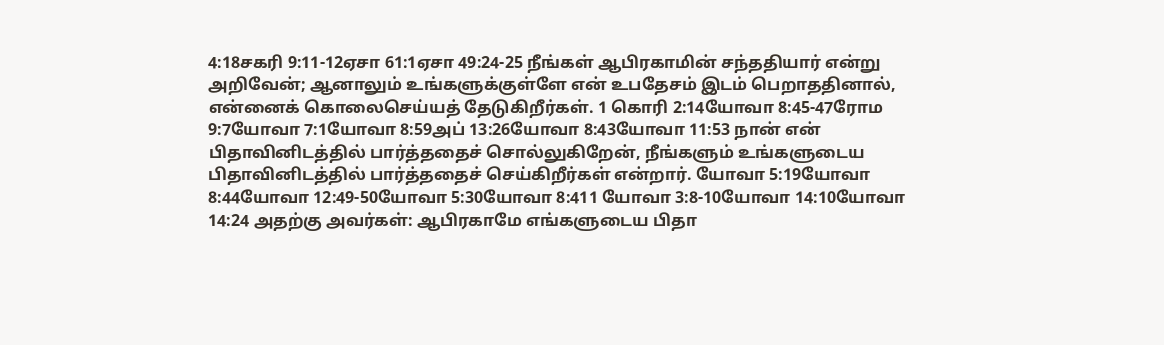4:18சகரி 9:11-12ஏசா 61:1ஏசா 49:24-25 நீங்கள் ஆபிரகாமின் சந்ததியார் என்று அறிவேன்; ஆனாலும் உங்களுக்குள்ளே என் உபதேசம் இடம் பெறாததினால், என்னைக் கொலைசெய்யத் தேடுகிறீர்கள். 1 கொரி 2:14யோவா 8:45-47ரோம 9:7யோவா 7:1யோவா 8:59அப் 13:26யோவா 8:43யோவா 11:53 நான் என் பிதாவினிடத்தில் பார்த்ததைச் சொல்லுகிறேன், நீங்களும் உங்களுடைய பிதாவினிடத்தில் பார்த்ததைச் செய்கிறீர்கள் என்றார். யோவா 5:19யோவா 8:44யோவா 12:49-50யோவா 5:30யோவா 8:411 யோவா 3:8-10யோவா 14:10யோவா 14:24 அதற்கு அவர்கள்: ஆபிரகாமே எங்களுடைய பிதா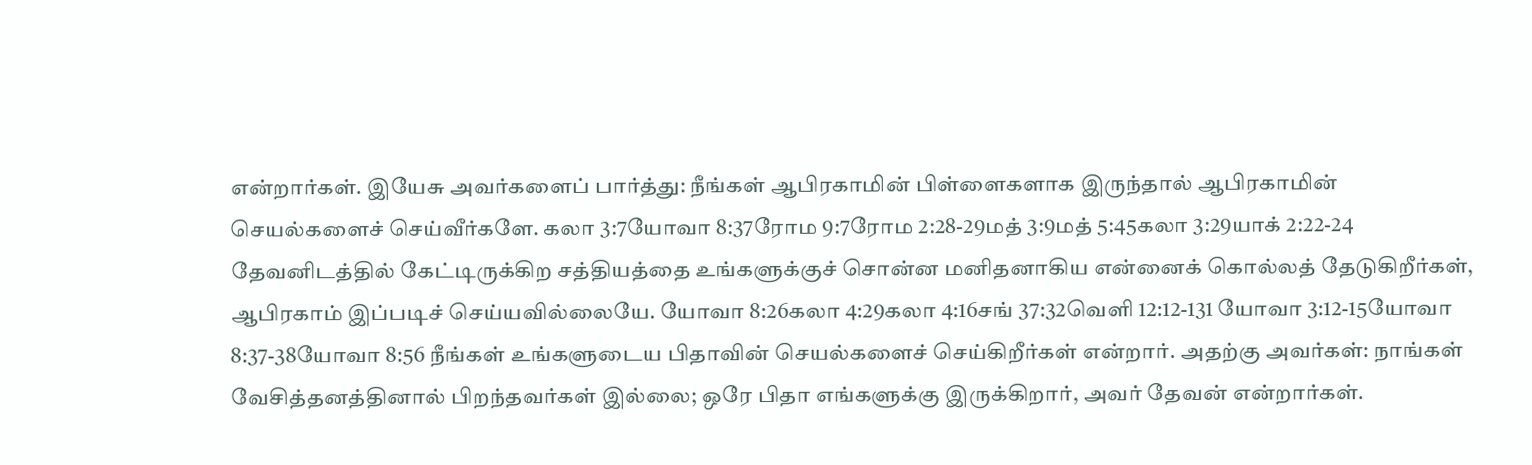என்றார்கள். இயேசு அவர்களைப் பார்த்து: நீங்கள் ஆபிரகாமின் பிள்ளைகளாக இருந்தால் ஆபிரகாமின் செயல்களைச் செய்வீர்களே. கலா 3:7யோவா 8:37ரோம 9:7ரோம 2:28-29மத் 3:9மத் 5:45கலா 3:29யாக் 2:22-24 தேவனிடத்தில் கேட்டிருக்கிற சத்தியத்தை உங்களுக்குச் சொன்ன மனிதனாகிய என்னைக் கொல்லத் தேடுகிறீர்கள், ஆபிரகாம் இப்படிச் செய்யவில்லையே. யோவா 8:26கலா 4:29கலா 4:16சங் 37:32வெளி 12:12-131 யோவா 3:12-15யோவா 8:37-38யோவா 8:56 நீங்கள் உங்களுடைய பிதாவின் செயல்களைச் செய்கிறீர்கள் என்றார். அதற்கு அவர்கள்: நாங்கள் வேசித்தனத்தினால் பிறந்தவர்கள் இல்லை; ஒரே பிதா எங்களுக்கு இருக்கிறார், அவர் தேவன் என்றார்கள்.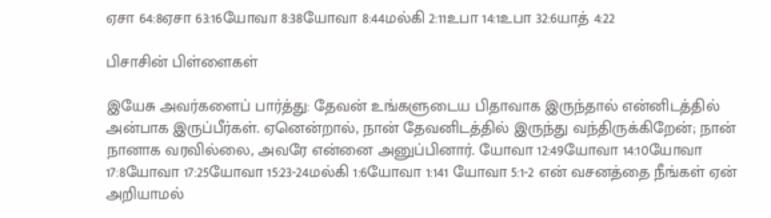ஏசா 64:8ஏசா 63:16யோவா 8:38யோவா 8:44மல்கி 2:11உபா 14:1உபா 32:6யாத் 4:22

பிசாசின் பிள்ளைகள்

இயேசு அவர்களைப் பார்த்து: தேவன் உங்களுடைய பிதாவாக இருந்தால் என்னிடத்தில் அன்பாக இருப்பீர்கள். ஏனென்றால், நான் தேவனிடத்தில் இருந்து வந்திருக்கிறேன்; நான் நானாக வரவில்லை, அவரே என்னை அனுப்பினார். யோவா 12:49யோவா 14:10யோவா 17:8யோவா 17:25யோவா 15:23-24மல்கி 1:6யோவா 1:141 யோவா 5:1-2 என் வசனத்தை நீங்கள் ஏன் அறியாமல்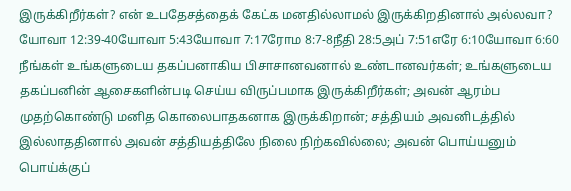இருக்கிறீர்கள்? என் உபதேசத்தைக் கேட்க மனதில்லாமல் இருக்கிறதினால் அல்லவா? யோவா 12:39-40யோவா 5:43யோவா 7:17ரோம 8:7-8நீதி 28:5அப் 7:51எரே 6:10யோவா 6:60 நீங்கள் உங்களுடைய தகப்பனாகிய பிசாசானவனால் உண்டானவர்கள்; உங்களுடைய தகப்பனின் ஆசைகளின்படி செய்ய விருப்பமாக இருக்கிறீர்கள்; அவன் ஆரம்ப முதற்கொண்டு மனித கொலைபாதகனாக இருக்கிறான்; சத்தியம் அவனிடத்தில் இல்லாததினால் அவன் சத்தியத்திலே நிலை நிற்கவில்லை; அவன் பொய்யனும் பொய்க்குப்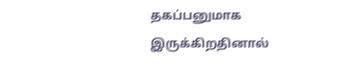தகப்பனுமாக இருக்கிறதினால்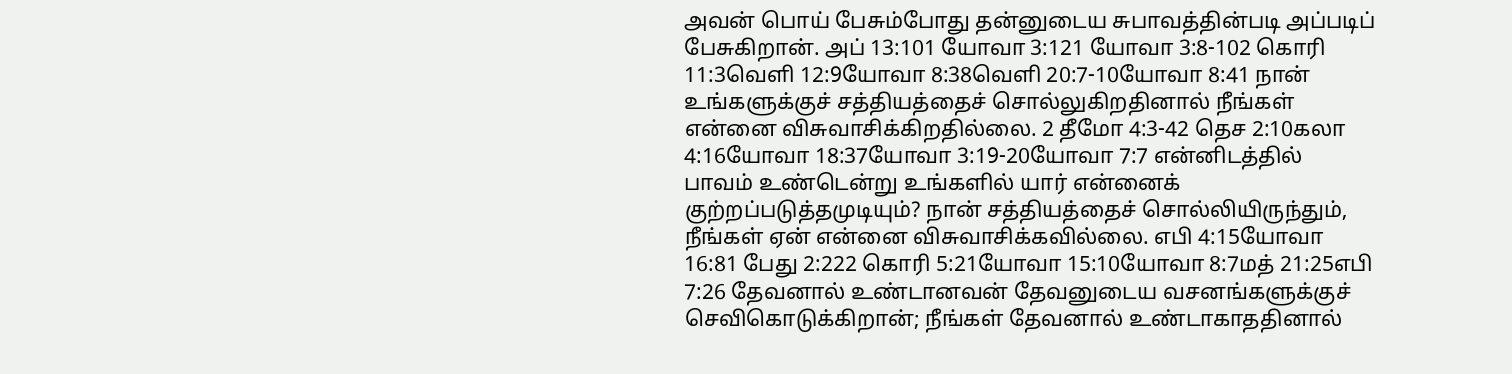அவன் பொய் பேசும்போது தன்னுடைய சுபாவத்தின்படி அப்படிப் பேசுகிறான். அப் 13:101 யோவா 3:121 யோவா 3:8-102 கொரி 11:3வெளி 12:9யோவா 8:38வெளி 20:7-10யோவா 8:41 நான் உங்களுக்குச் சத்தியத்தைச் சொல்லுகிறதினால் நீங்கள் என்னை விசுவாசிக்கிறதில்லை. 2 தீமோ 4:3-42 தெச 2:10கலா 4:16யோவா 18:37யோவா 3:19-20யோவா 7:7 என்னிடத்தில் பாவம் உண்டென்று உங்களில் யார் என்னைக் குற்றப்படுத்தமுடியும்? நான் சத்தியத்தைச் சொல்லியிருந்தும், நீங்கள் ஏன் என்னை விசுவாசிக்கவில்லை. எபி 4:15யோவா 16:81 பேது 2:222 கொரி 5:21யோவா 15:10யோவா 8:7மத் 21:25எபி 7:26 தேவனால் உண்டானவன் தேவனுடைய வசனங்களுக்குச் செவிகொடுக்கிறான்; நீங்கள் தேவனால் உண்டாகாததினால்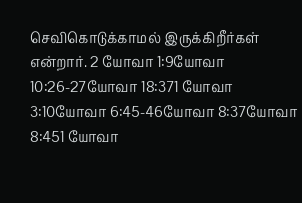செவிகொடுக்காமல் இருக்கிறீர்கள் என்றார். 2 யோவா 1:9யோவா 10:26-27யோவா 18:371 யோவா 3:10யோவா 6:45-46யோவா 8:37யோவா 8:451 யோவா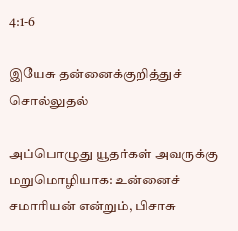4:1-6

இயேசு தன்னைக்குறித்துச் சொல்லுதல்

அப்பொழுது யூதர்கள் அவருக்கு மறுமொழியாக: உன்னைச் சமாரியன் என்றும், பிசாசு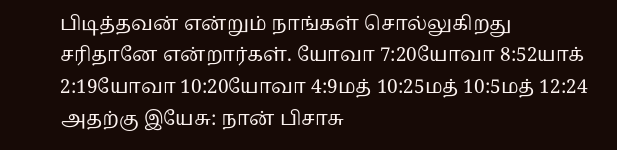பிடித்தவன் என்றும் நாங்கள் சொல்லுகிறது சரிதானே என்றார்கள். யோவா 7:20யோவா 8:52யாக் 2:19யோவா 10:20யோவா 4:9மத் 10:25மத் 10:5மத் 12:24 அதற்கு இயேசு: நான் பிசாசு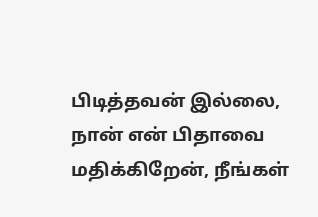பிடித்தவன் இல்லை, நான் என் பிதாவை மதிக்கிறேன், நீங்கள்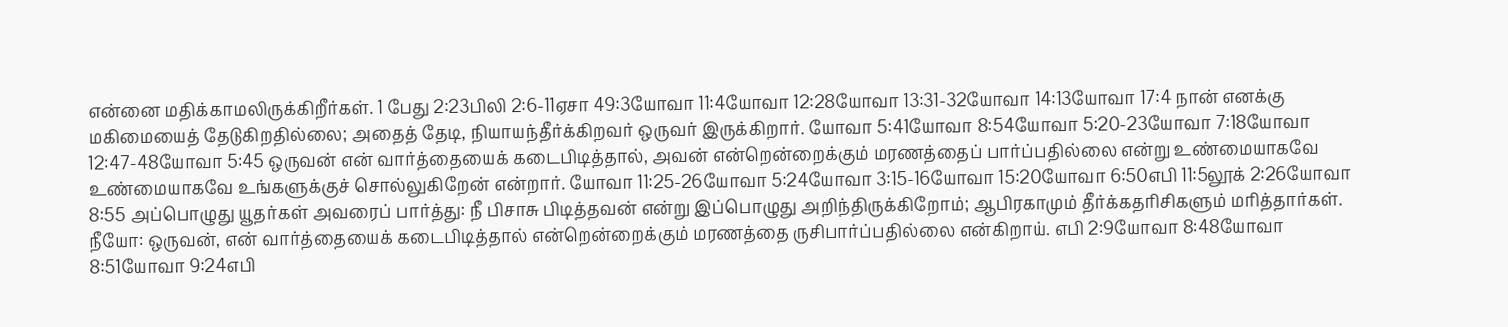என்னை மதிக்காமலிருக்கிறீர்கள். 1 பேது 2:23பிலி 2:6-11ஏசா 49:3யோவா 11:4யோவா 12:28யோவா 13:31-32யோவா 14:13யோவா 17:4 நான் எனக்கு மகிமையைத் தேடுகிறதில்லை; அதைத் தேடி, நியாயந்தீர்க்கிறவர் ஒருவர் இருக்கிறார். யோவா 5:41யோவா 8:54யோவா 5:20-23யோவா 7:18யோவா 12:47-48யோவா 5:45 ஒருவன் என் வார்த்தையைக் கடைபிடித்தால், அவன் என்றென்றைக்கும் மரணத்தைப் பார்ப்பதில்லை என்று உண்மையாகவே உண்மையாகவே உங்களுக்குச் சொல்லுகிறேன் என்றார். யோவா 11:25-26யோவா 5:24யோவா 3:15-16யோவா 15:20யோவா 6:50எபி 11:5லூக் 2:26யோவா 8:55 அப்பொழுது யூதர்கள் அவரைப் பார்த்து: நீ பிசாசு பிடித்தவன் என்று இப்பொழுது அறிந்திருக்கிறோம்; ஆபிரகாமும் தீர்க்கதரிசிகளும் மரித்தார்கள். நீயோ: ஒருவன், என் வார்த்தையைக் கடைபிடித்தால் என்றென்றைக்கும் மரணத்தை ருசிபார்ப்பதில்லை என்கிறாய். எபி 2:9யோவா 8:48யோவா 8:51யோவா 9:24எபி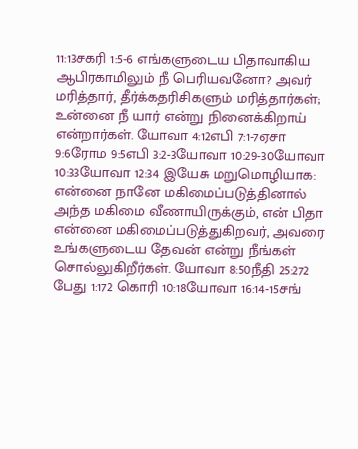11:13சகரி 1:5-6 எங்களுடைய பிதாவாகிய ஆபிரகாமிலும் நீ பெரியவனோ? அவர் மரித்தார், தீர்க்கதரிசிகளும் மரித்தார்கள்; உன்னை நீ யார் என்று நினைக்கிறாய் என்றார்கள். யோவா 4:12எபி 7:1-7ஏசா 9:6ரோம 9:5எபி 3:2-3யோவா 10:29-30யோவா 10:33யோவா 12:34 இயேசு மறுமொழியாக: என்னை நானே மகிமைப்படுத்தினால் அந்த மகிமை வீணாயிருக்கும், என் பிதா என்னை மகிமைப்படுத்துகிறவர், அவரை உங்களுடைய தேவன் என்று நீங்கள் சொல்லுகிறீர்கள். யோவா 8:50நீதி 25:272 பேது 1:172 கொரி 10:18யோவா 16:14-15சங்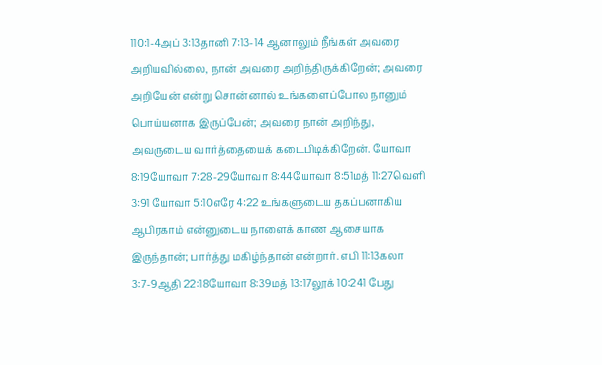110:1-4அப் 3:13தானி 7:13-14 ஆனாலும் நீங்கள் அவரை அறியவில்லை, நான் அவரை அறிந்திருக்கிறேன்; அவரை அறியேன் என்று சொன்னால் உங்களைப்போல நானும் பொய்யனாக இருப்பேன்; அவரை நான் அறிந்து, அவருடைய வார்த்தையைக் கடைபிடிக்கிறேன். யோவா 8:19யோவா 7:28-29யோவா 8:44யோவா 8:51மத் 11:27வெளி 3:91 யோவா 5:10எரே 4:22 உங்களுடைய தகப்பனாகிய ஆபிரகாம் என்னுடைய நாளைக் காண ஆசையாக இருந்தான்; பார்த்து மகிழ்ந்தான் என்றார். எபி 11:13கலா 3:7-9ஆதி 22:18யோவா 8:39மத் 13:17லூக் 10:241 பேது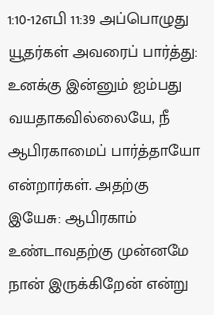1:10-12எபி 11:39 அப்பொழுது யூதர்கள் அவரைப் பார்த்து: உனக்கு இன்னும் ஐம்பது வயதாகவில்லையே, நீ ஆபிரகாமைப் பார்த்தாயோ என்றார்கள். அதற்கு இயேசு: ஆபிரகாம் உண்டாவதற்கு முன்னமே நான் இருக்கிறேன் என்று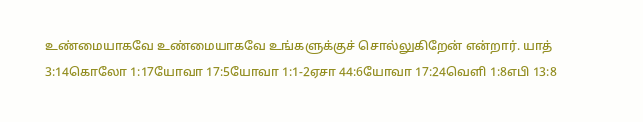உண்மையாகவே உண்மையாகவே உங்களுக்குச் சொல்லுகிறேன் என்றார். யாத் 3:14கொலோ 1:17யோவா 17:5யோவா 1:1-2ஏசா 44:6யோவா 17:24வெளி 1:8எபி 13:8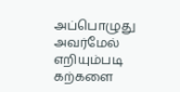அப்பொழுது அவர்மேல் எறியும்படி கற்களை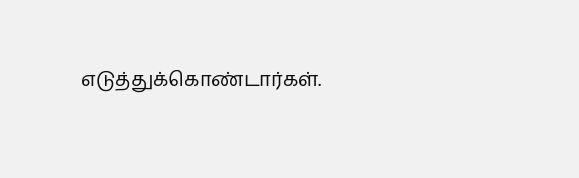எடுத்துக்கொண்டார்கள்.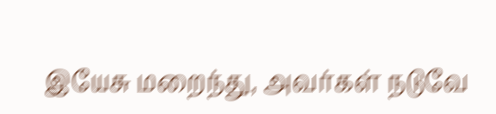இயேசு மறைந்து, அவர்கள் நடுவே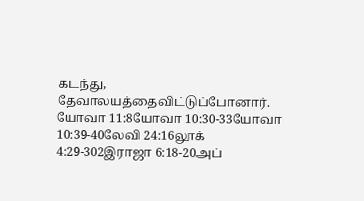கடந்து, தேவாலயத்தைவிட்டுப்போனார். யோவா 11:8யோவா 10:30-33யோவா 10:39-40லேவி 24:16லூக் 4:29-302இராஜா 6:18-20அப்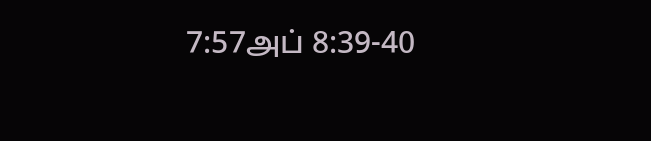7:57அப் 8:39-40